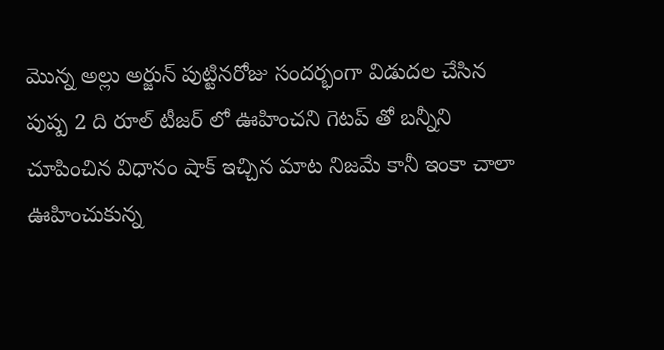మొన్న అల్లు అర్జున్ పుట్టినరోజు సందర్భంగా విడుదల చేసిన పుష్ప 2 ది రూల్ టీజర్ లో ఊహించని గెటప్ తో బన్నీని చూపించిన విధానం షాక్ ఇచ్చిన మాట నిజమే కానీ ఇంకా చాలా ఊహించుకున్న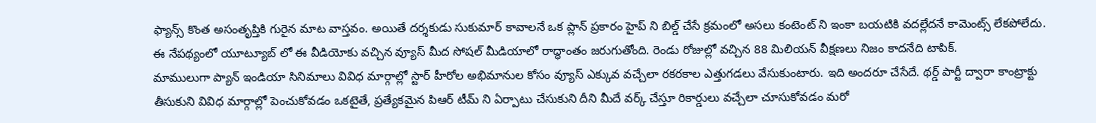ఫ్యాన్స్ కొంత అసంతృప్తికి గురైన మాట వాస్తవం. అయితే దర్శకుడు సుకుమార్ కావాలనే ఒక ప్లాన్ ప్రకారం హైప్ ని బిల్డ్ చేసే క్రమంలో అసలు కంటెంట్ ని ఇంకా బయటికి వదల్లేదనే కామెంట్స్ లేకపోలేదు. ఈ నేపథ్యంలో యూట్యూబ్ లో ఈ వీడియోకు వచ్చిన వ్యూస్ మీద సోషల్ మీడియాలో రాద్ధాంతం జరుగుతోంది. రెండు రోజుల్లో వచ్చిన 88 మిలియన్ వీక్షణలు నిజం కాదనేది టాపిక్.
మాములుగా ప్యాన్ ఇండియా సినిమాలు వివిధ మార్గాల్లో స్టార్ హీరోల అభిమానుల కోసం వ్యూస్ ఎక్కువ వచ్చేలా రకరకాల ఎత్తుగడలు వేసుకుంటారు. ఇది అందరూ చేసేదే. థర్డ్ పార్టీ ద్వారా కాంట్రాక్టు తీసుకుని వివిధ మార్గాల్లో పెంచుకోవడం ఒకటైతే, ప్రత్యేకమైన పిఆర్ టీమ్ ని ఏర్పాటు చేసుకుని దీని మీదే వర్క్ చేస్తూ రికార్డులు వచ్చేలా చూసుకోవడం మరో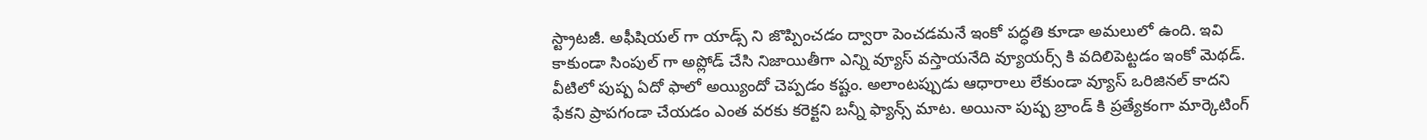స్ట్రాటజీ. అఫీషియల్ గా యాడ్స్ ని జొప్పించడం ద్వారా పెంచడమనే ఇంకో పద్ధతి కూడా అమలులో ఉంది. ఇవి కాకుండా సింపుల్ గా అప్లోడ్ చేసి నిజాయితీగా ఎన్ని వ్యూస్ వస్తాయనేది వ్యూయర్స్ కి వదిలిపెట్టడం ఇంకో మెథడ్.
వీటిలో పుష్ప ఏదో ఫాలో అయ్యిందో చెప్పడం కష్టం. అలాంటప్పుడు ఆధారాలు లేకుండా వ్యూస్ ఒరిజినల్ కాదని ఫేకని ప్రాపగండా చేయడం ఎంత వరకు కరెక్టని బన్నీ ఫ్యాన్స్ మాట. అయినా పుష్ప బ్రాండ్ కి ప్రత్యేకంగా మార్కెటింగ్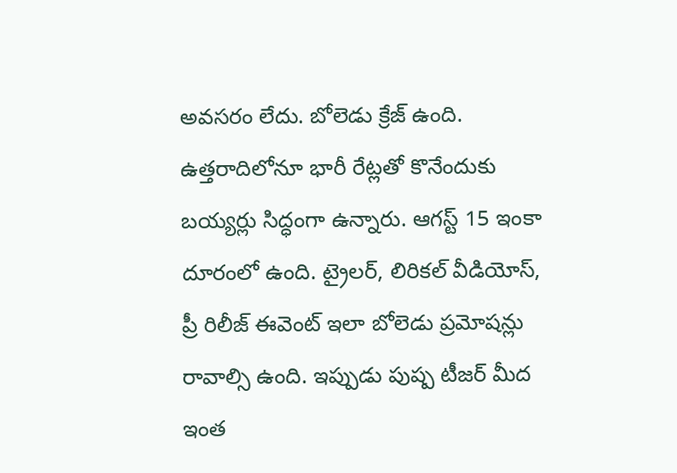అవసరం లేదు. బోలెడు క్రేజ్ ఉంది. ఉత్తరాదిలోనూ భారీ రేట్లతో కొనేందుకు బయ్యర్లు సిద్ధంగా ఉన్నారు. ఆగస్ట్ 15 ఇంకా దూరంలో ఉంది. ట్రైలర్, లిరికల్ వీడియోస్, ప్రీ రిలీజ్ ఈవెంట్ ఇలా బోలెడు ప్రమోషన్లు రావాల్సి ఉంది. ఇప్పుడు పుష్ప టీజర్ మీద ఇంత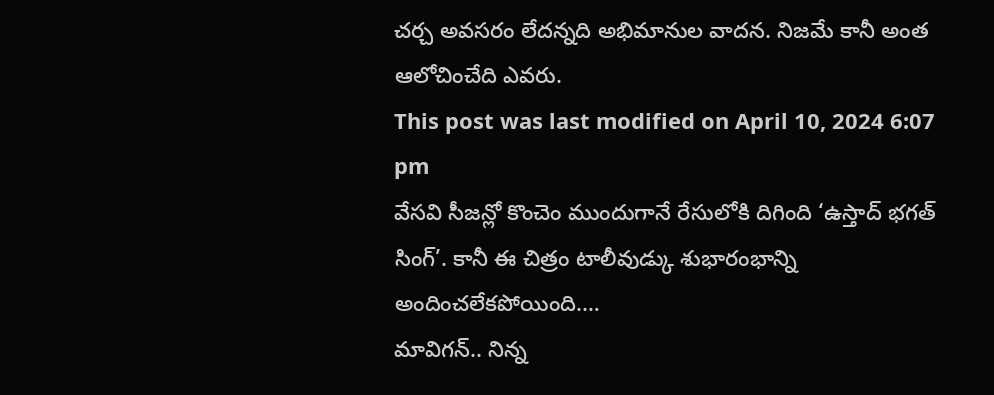చర్చ అవసరం లేదన్నది అభిమానుల వాదన. నిజమే కానీ అంత ఆలోచించేది ఎవరు.
This post was last modified on April 10, 2024 6:07 pm
వేసవి సీజన్లో కొంచెం ముందుగానే రేసులోకి దిగింది ‘ఉస్తాద్ భగత్ సింగ్’. కానీ ఈ చిత్రం టాలీవుడ్కు శుభారంభాన్ని అందించలేకపోయింది.…
మావిగన్.. నిన్న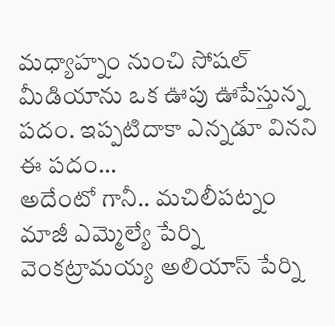మధ్యాహ్నం నుంచి సోషల్ మీడియాను ఒక ఊపు ఊపేస్తున్న పదం. ఇప్పటిదాకా ఎన్నడూ వినని ఈ పదం…
అదేంటో గానీ.. మచిలీపట్నం మాజీ ఎమ్మెల్యే పేర్ని వెంకట్రామయ్య అలియాస్ పేర్ని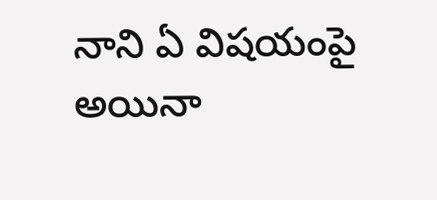నాని ఏ విషయంపై అయినా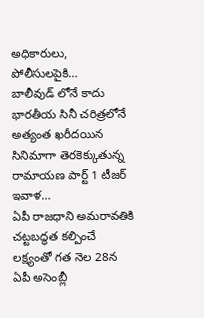అధికారులు, పోలీసులపైకి…
బాలీవుడ్ లోనే కాదు భారతీయ సినీ చరిత్రలోనే అత్యంత ఖరీదయిన సినిమాగా తెరకెక్కుతున్న రామాయణ పార్ట్ 1 టీజర్ ఇవాళ…
ఏపీ రాజధాని అమరావతికి చట్టబద్ధత కల్పించే లక్ష్యంతో గత నెల 28న ఏపీ అసెంబ్లీ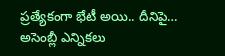ప్రత్యేకంగా భేటీ అయి.. దీనిపై…
అసెంబ్లీ ఎన్నికలు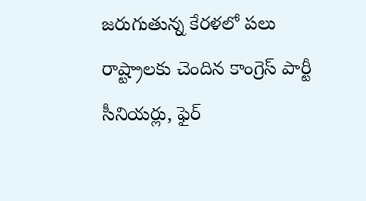జరుగుతున్న కేరళలో పలు రాష్ట్రాలకు చెందిన కాంగ్రెస్ పార్టీ సీనియర్లు, ఫైర్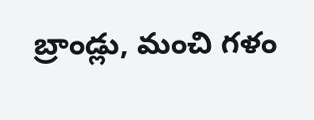బ్రాండ్లు, మంచి గళం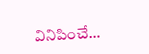వినిపించే…